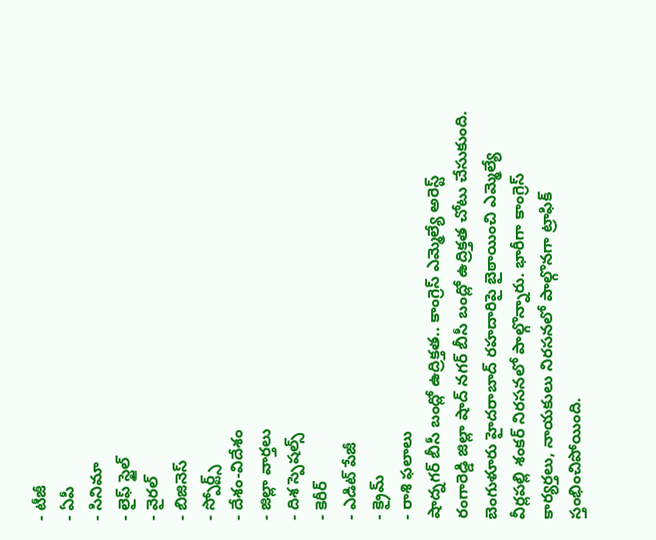- టీజీ
- ఏపీ
- సినిమా
- లైఫ్ స్టైల్
- వైరల్
- బిజినెస్
- స్పోర్ట్స్
- దేశం-విదేశం
- జిల్లా వార్తలు
- దిశ స్పెషల్స్
- కెరీర్
- ఎడిట్ పేజీ
- క్రైమ్
- రాశి ఫలాలు
షాద్నగర్ బీసీ బంద్లో ఉద్రిక్తత.. కాంగ్రెస్ ఎమ్మెల్యే అరెస్ట్
రంగారెడ్డి జిల్లా షాద్ నగర్ బీసీ బంద్లో ఉద్రిక్తత చోటు చేసుకుంది. బెంగుళూరు హైదరాబాద్ రహదారిపై బైఠాయించి ఎమ్మెల్యే వీర్లపల్లి శంకర్ నిరసనలో పాల్గొన్నారు. భారీగా కాంగ్రెస్ కార్యర్తలు, నాయకులు నిరసనలో పాల్గొనగా ట్రాఫిక్ స్తంభించిపోయింది.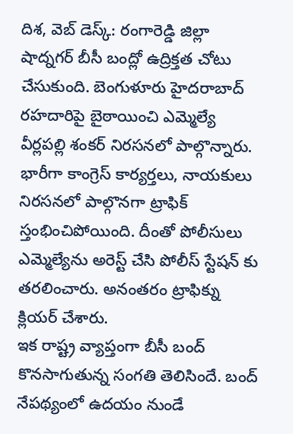దిశ, వెబ్ డెస్క్: రంగారెడ్డి జిల్లా షాద్నగర్ బీసీ బంద్లో ఉద్రిక్తత చోటు చేసుకుంది. బెంగుళూరు హైదరాబాద్ రహదారిపై బైఠాయించి ఎమ్మెల్యే వీర్లపల్లి శంకర్ నిరసనలో పాల్గొన్నారు. భారీగా కాంగ్రెస్ కార్యర్తలు, నాయకులు నిరసనలో పాల్గొనగా ట్రాఫిక్ స్తంభించిపోయింది. దీంతో పోలీసులు ఎమ్మెల్యేను అరెస్ట్ చేసి పోలీస్ స్టేషన్ కు తరలించారు. అనంతరం ట్రాఫిక్ను క్లియర్ చేశారు.
ఇక రాష్ట్ర వ్యాప్తంగా బీసీ బంద్ కొనసాగుతున్న సంగతి తెలిసిందే. బంద్ నేపథ్యంలో ఉదయం నుండే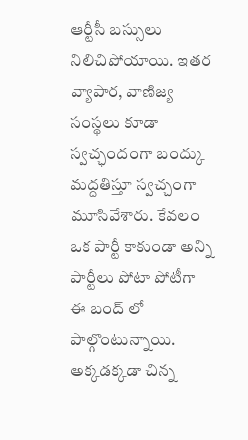ఆర్టీసీ బస్సులు నిలిచిపోయాయి. ఇతర వ్యాపార, వాణిజ్య సంస్థలు కూడా స్వచ్ఛందంగా బంద్కు మద్దతిస్తూ స్వచ్చంగా మూసివేశారు. కేవలం ఒక పార్టీ కాకుండా అన్ని పార్టీలు పోటా పోటీగా ఈ బంద్ లో పాల్గొంటున్నాయి. అక్కడక్కడా చిన్న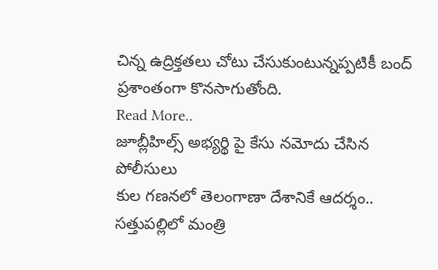చిన్న ఉద్రిక్తతలు చోటు చేసుకుంటున్నప్పటికీ బంద్ ప్రశాంతంగా కొనసాగుతోంది.
Read More..
జూబ్లీహిల్స్ అభ్యర్థి పై కేసు నమోదు చేసిన పోలీసులు
కుల గణనలో తెలంగాణా దేశానికే ఆదర్శం.. సత్తుపల్లిలో మంత్రి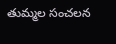తుమ్మల సంచలన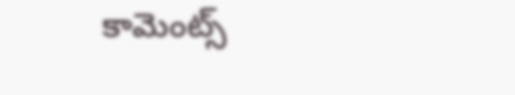కామెంట్స్